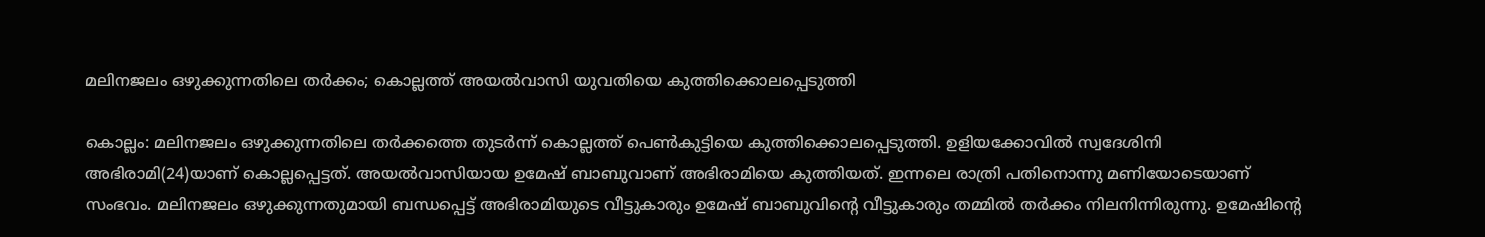മലിനജലം ഒഴുക്കുന്നതിലെ തര്‍ക്കം; കൊല്ലത്ത് അയല്‍വാസി യുവതിയെ കുത്തിക്കൊലപ്പെടുത്തി

കൊല്ലം: മലിനജലം ഒഴുക്കുന്നതിലെ തർക്കത്തെ തുടർന്ന് കൊല്ലത്ത് പെൺകുട്ടിയെ കുത്തിക്കൊലപ്പെടുത്തി. ഉളിയക്കോവിൽ സ്വദേശിനി അഭിരാമി(24)യാണ് കൊല്ലപ്പെട്ടത്. അയൽവാസിയായ ഉമേഷ് ബാബുവാണ് അഭിരാമിയെ കുത്തിയത്. ഇന്നലെ രാത്രി പതിനൊന്നു മണിയോടെയാണ് സംഭവം. മലിനജലം ഒഴുക്കുന്നതുമായി ബന്ധപ്പെട്ട് അഭിരാമിയുടെ വീട്ടുകാരും ഉമേഷ് ബാബുവിന്റെ വീട്ടുകാരും തമ്മിൽ തർക്കം നിലനിന്നിരുന്നു. ഉമേഷിന്റെ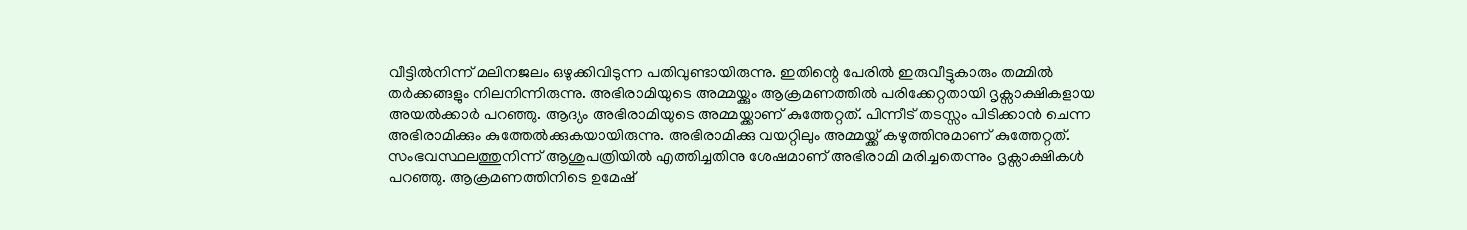വീട്ടിൽനിന്ന് മലിനജലം ഒഴുക്കിവിടുന്ന പതിവുണ്ടായിരുന്നു. ഇതിന്റെ പേരിൽ ഇരുവീട്ടുകാരും തമ്മിൽ തർക്കങ്ങളും നിലനിന്നിരുന്നു. അഭിരാമിയുടെ അമ്മയ്ക്കും ആക്രമണത്തിൽ പരിക്കേറ്റതായി ദൃക്സാക്ഷികളായ അയൽക്കാർ പറഞ്ഞു. ആദ്യം അഭിരാമിയുടെ അമ്മയ്ക്കാണ് കുത്തേറ്റത്. പിന്നീട് തടസ്സം പിടിക്കാൻ ചെന്ന അഭിരാമിക്കും കുത്തേൽക്കുകയായിരുന്നു. അഭിരാമിക്കു വയറ്റിലും അമ്മയ്ക്ക് കഴുത്തിനുമാണ് കുത്തേറ്റത്. സംഭവസ്ഥലത്തുനിന്ന് ആശുപത്രിയിൽ എത്തിച്ചതിനു ശേഷമാണ് അഭിരാമി മരിച്ചതെന്നും ദൃക്സാക്ഷികൾ പറഞ്ഞു. ആക്രമണത്തിനിടെ ഉമേഷ്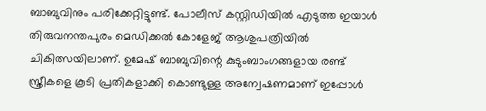ബാബുവിനും പരിക്കേറ്റിട്ടുണ്ട്. പോലീസ് കസ്റ്റിഡിയിൽ എടുത്ത ഇയാൾ തിരുവനന്തപുരം മെഡിക്കൽ കോളേജ് ആശുപത്രിയിൽ ചികിത്സയിലാണ്. ഉമേഷ് ബാബുവിന്റെ കുടുംബാംഗങ്ങളായ രണ്ട് സ്ത്രീകളെ കൂടി പ്രതികളാക്കി കൊണ്ടുള്ള അന്വേഷണമാണ് ഇപ്പോൾ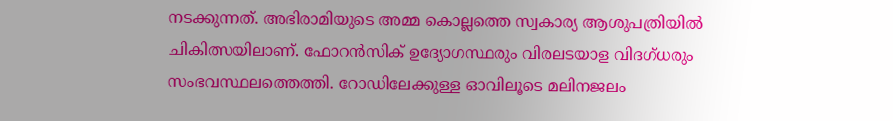നടക്കുന്നത്. അഭിരാമിയുടെ അമ്മ കൊല്ലത്തെ സ്വകാര്യ ആശുപത്രിയിൽ ചികിത്സയിലാണ്. ഫോറൻസിക് ഉദ്യോഗസ്ഥരും വിരലടയാള വിദഗ്ധരും സംഭവസ്ഥലത്തെത്തി. റോഡിലേക്കുള്ള ഓവിലൂടെ മലിനജലം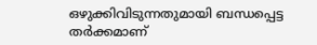ഒഴുക്കിവിടുന്നതുമായി ബന്ധപ്പെട്ട തർക്കമാണ്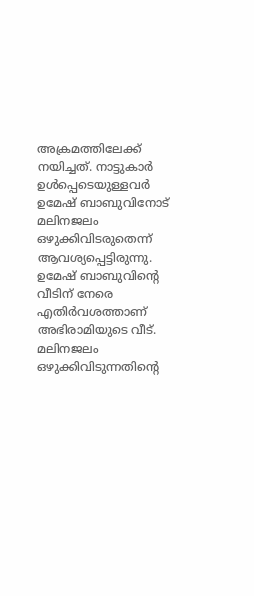അക്രമത്തിലേക്ക് നയിച്ചത്. നാട്ടുകാർ ഉൾപ്പെടെയുള്ളവർ ഉമേഷ് ബാബുവിനോട് മലിനജലം ഒഴുക്കിവിടരുതെന്ന് ആവശ്യപ്പെട്ടിരുന്നു. ഉമേഷ് ബാബുവിന്റെ വീടിന് നേരെ എതിർവശത്താണ് അഭിരാമിയുടെ വീട്. മലിനജലം ഒഴുക്കിവിടുന്നതിന്റെ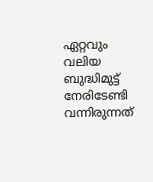ഏറ്റവും വലിയ ബുദ്ധിമുട്ട് നേരിടേണ്ടി വന്നിരുന്നത്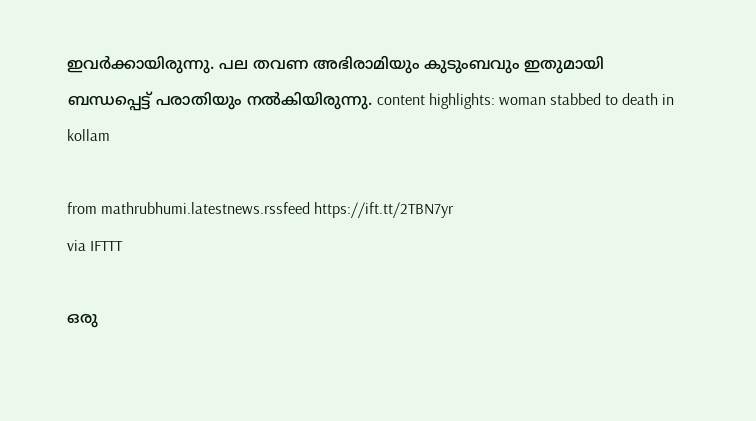ഇവർക്കായിരുന്നു. പല തവണ അഭിരാമിയും കുടുംബവും ഇതുമായി ബന്ധപ്പെട്ട് പരാതിയും നൽകിയിരുന്നു. content highlights: woman stabbed to death in kollam

from mathrubhumi.latestnews.rssfeed https://ift.tt/2TBN7yr
via IFTTT

ഒരു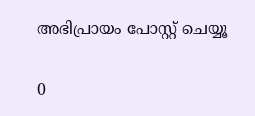അഭിപ്രായം പോസ്റ്റ് ചെയ്യൂ

0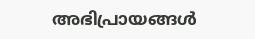അഭിപ്രായങ്ങള്‍